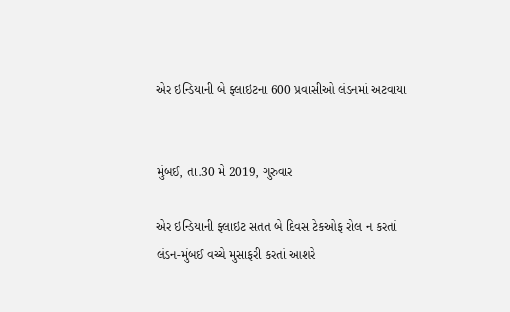એર ઇન્ડિયાની બે ફ્લાઇટના 600 પ્રવાસીઓ લંડનમાં અટવાયા


મુંબઈ, તા.30 મે 2019, ગુરુવાર

એર ઇન્ડિયાની ફ્લાઇટ સતત બે દિવસ ટેકઓફ રોલ ન કરતાં લંડન-મુંબઈ વચ્ચે મુસાફરી કરતાં આશરે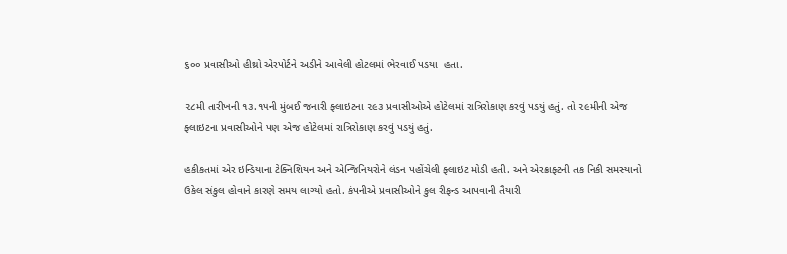૬૦૦ પ્રવાસીઓ હીથ્રો એરપોર્ટને અડીને આવેલી હોટલમાં ભેરવાઈ પડયા  હતા.

૨૮મી તારીખની ૧૩.૧૫ની મુંબઈ જનારી ફ્લાઇટના ૨૯૩ પ્રવાસીઓએ હોટેલમાં રાત્રિરોકાણ કરવું પડયું હતું. તો ૨૯મીની એજ ફ્લાઇટના પ્રવાસીઓને પણ એજ હોટેલમાં રાત્રિરોકાણ કરવું પડયું હતું.

હકીકતમાં એર ઇન્ડિયાના ટેક્નિશિયન અને એન્જિનિયરોને લંડન પહોંચેલી ફ્લાઇટ મોડી હતી. અને એરક્રાફ્ટની તક નિકી સમસ્યાનો ઉકેલ સંકુલ હોવાને કારણે સમય લાગ્યો હતો. કંપનીએ પ્રવાસીઓને કુલ રીફન્ડ આપવાની તૈયારી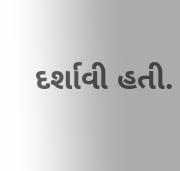દર્શાવી હતી.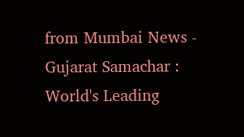from Mumbai News - Gujarat Samachar : World's Leading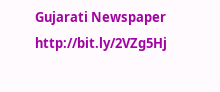Gujarati Newspaper http://bit.ly/2VZg5Hj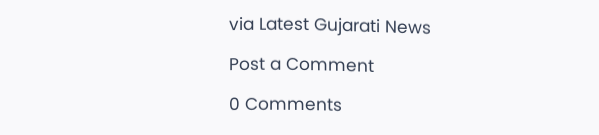via Latest Gujarati News

Post a Comment

0 Comments